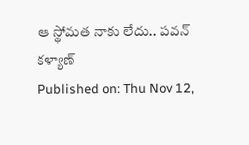ఆ స్థోమత నాకు లేదు.. పవన్ కళ్యాణ్
Published on: Thu Nov 12,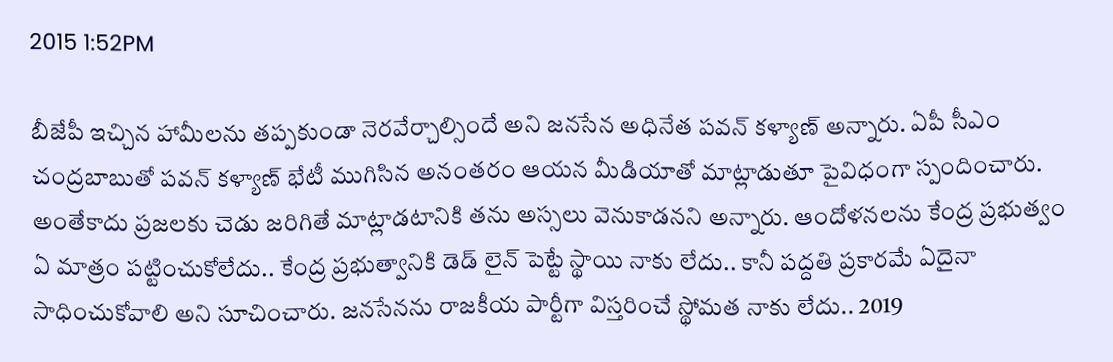2015 1:52PM

బీజేపీ ఇచ్చిన హామీలను తప్పకుండా నెరవేర్చాల్సిందే అని జనసేన అధినేత పవన్ కళ్యాణ్ అన్నారు. ఏపీ సీఎం చంద్రబాబుతో పవన్ కళ్యాణ్ భేటీ ముగిసిన అనంతరం ఆయన మీడియాతో మాట్లాడుతూ పైవిధంగా స్పందించారు. అంతేకాదు ప్రజలకు చెడు జరిగితే మాట్లాడటానికి తను అస్సలు వెనుకాడనని అన్నారు. ఆందోళనలను కేంద్ర ప్రభుత్వం ఏ మాత్రం పట్టించుకోలేదు.. కేంద్ర ప్రభుత్వానికి డెడ్ లైన్ పెట్టే స్థాయి నాకు లేదు.. కానీ పద్దతి ప్రకారమే ఏదైనా సాధించుకోవాలి అని సూచించారు. జనసేనను రాజకీయ పార్టీగా విస్తరించే స్థోమత నాకు లేదు.. 2019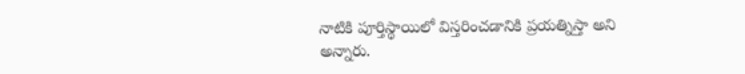నాటికి పూర్తిస్థాయిలో విస్తరించడానికి ప్రయత్నిస్తా అని అన్నారు.